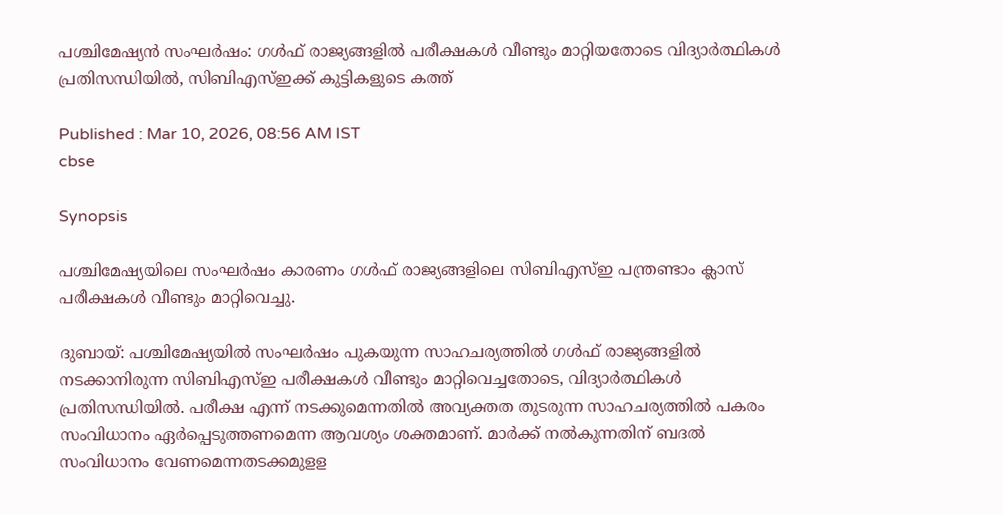പശ്ചിമേഷ്യൻ സംഘർഷം: ഗൾഫ് രാജ്യങ്ങളിൽ പരീക്ഷകൾ വീണ്ടും മാറ്റിയതോടെ വിദ്യാർത്ഥികൾ പ്രതിസന്ധിയിൽ, സിബിഎസ്ഇക്ക് കുട്ടികളുടെ കത്ത്

Published : Mar 10, 2026, 08:56 AM IST
cbse

Synopsis

പശ്ചിമേഷ്യയിലെ സംഘർഷം കാരണം ഗൾഫ് രാജ്യങ്ങളിലെ സിബിഎസ്ഇ പന്ത്രണ്ടാം ക്ലാസ് പരീക്ഷകൾ വീണ്ടും മാറ്റിവെച്ചു.

ദുബായ്: പശ്ചിമേഷ്യയിൽ സംഘർഷം പുകയുന്ന സാഹചര്യത്തിൽ ഗൾഫ് രാജ്യങ്ങളിൽ നടക്കാനിരുന്ന സിബിഎസ്ഇ പരീക്ഷകൾ വീണ്ടും മാറ്റിവെച്ചതോടെ, വിദ്യാർത്ഥികൾ പ്രതിസന്ധിയിൽ. പരീക്ഷ എന്ന് നടക്കുമെന്നതിൽ അവ്യക്തത തുടരുന്ന സാഹചര്യത്തിൽ പകരം സംവിധാനം ഏർപ്പെടുത്തണമെന്ന ആവശ്യം ശക്തമാണ്. മാർക്ക് നൽകുന്നതിന് ബദൽ സംവിധാനം വേണമെന്നതടക്കമുളള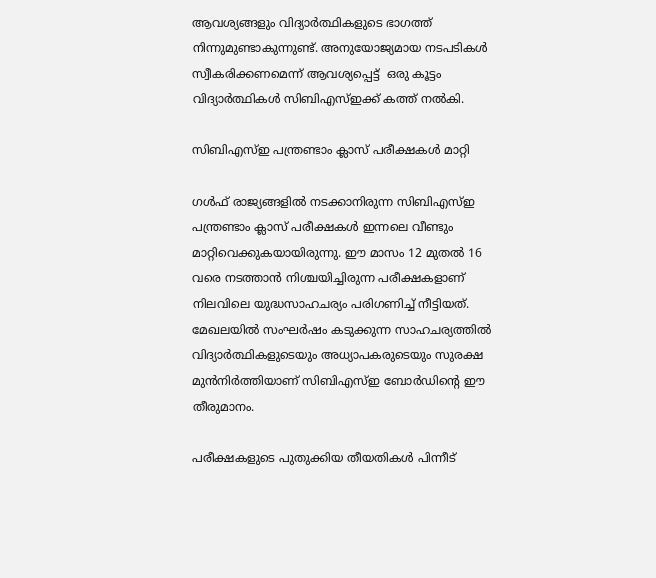ആവശ്യങ്ങളും വിദ്യാർത്ഥികളുടെ ഭാഗത്ത് നിന്നുമുണ്ടാകുന്നുണ്ട്. അനുയോജ്യമായ നടപടികൾ സ്വീകരിക്കണമെന്ന് ആവശ്യപ്പെട്ട്  ഒരു കൂട്ടം വിദ്യാർത്ഥികൾ സിബിഎസ്ഇക്ക് കത്ത് നൽകി.

സിബിഎസ്ഇ പന്ത്രണ്ടാം ക്ലാസ് പരീക്ഷകൾ മാറ്റി

ഗൾഫ് രാജ്യങ്ങളിൽ നടക്കാനിരുന്ന സിബിഎസ്ഇ പന്ത്രണ്ടാം ക്ലാസ് പരീക്ഷകൾ ഇന്നലെ വീണ്ടും മാറ്റിവെക്കുകയായിരുന്നു. ഈ മാസം 12 മുതൽ 16 വരെ നടത്താൻ നിശ്ചയിച്ചിരുന്ന പരീക്ഷകളാണ് നിലവിലെ യുദ്ധസാഹചര്യം പരിഗണിച്ച് നീട്ടിയത്. മേഖലയിൽ സംഘർഷം കടുക്കുന്ന സാഹചര്യത്തിൽ വിദ്യാർത്ഥികളുടെയും അധ്യാപകരുടെയും സുരക്ഷ മുൻനിർത്തിയാണ് സിബിഎസ്ഇ ബോർഡിന്റെ ഈ തീരുമാനം.

പരീക്ഷകളുടെ പുതുക്കിയ തീയതികൾ പിന്നീട്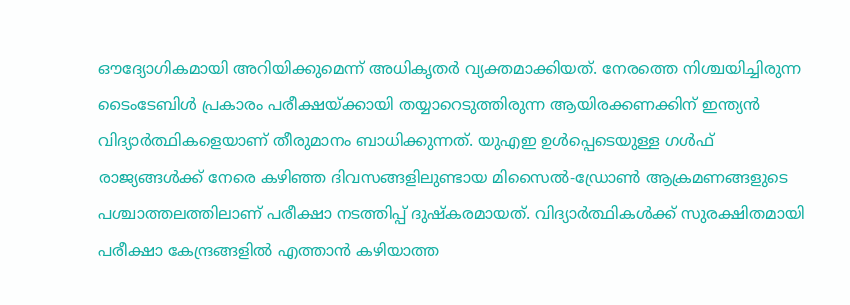ഔദ്യോഗികമായി അറിയിക്കുമെന്ന് അധികൃതർ വ്യക്തമാക്കിയത്. നേരത്തെ നിശ്ചയിച്ചിരുന്ന ടൈംടേബിൾ പ്രകാരം പരീക്ഷയ്ക്കായി തയ്യാറെടുത്തിരുന്ന ആയിരക്കണക്കിന് ഇന്ത്യൻ വിദ്യാർത്ഥികളെയാണ് തീരുമാനം ബാധിക്കുന്നത്. യുഎഇ ഉൾപ്പെടെയുള്ള ഗൾഫ് രാജ്യങ്ങൾക്ക് നേരെ കഴിഞ്ഞ ദിവസങ്ങളിലുണ്ടായ മിസൈൽ-ഡ്രോൺ ആക്രമണങ്ങളുടെ പശ്ചാത്തലത്തിലാണ് പരീക്ഷാ നടത്തിപ്പ് ദുഷ്കരമായത്. വിദ്യാർത്ഥികൾക്ക് സുരക്ഷിതമായി പരീക്ഷാ കേന്ദ്രങ്ങളിൽ എത്താൻ കഴിയാത്ത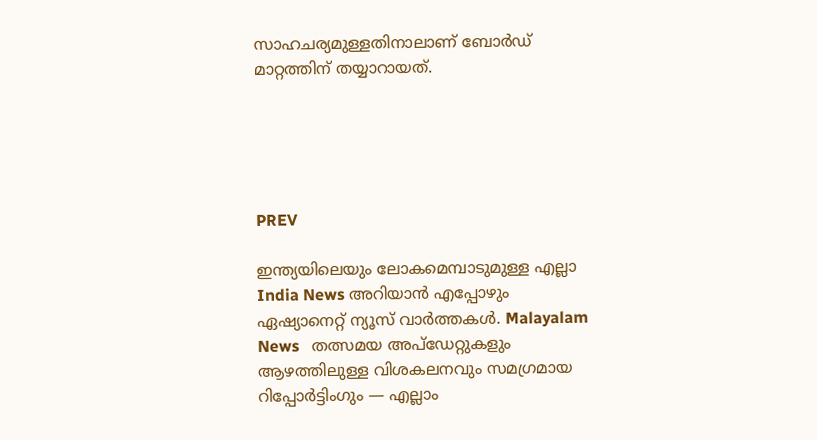സാഹചര്യമുള്ളതിനാലാണ് ബോർഡ് മാറ്റത്തിന് തയ്യാറായത്.





PREV

ഇന്ത്യയിലെയും ലോകമെമ്പാടുമുള്ള എല്ലാ India News അറിയാൻ എപ്പോഴും ഏഷ്യാനെറ്റ് ന്യൂസ് വാർത്തകൾ. Malayalam News   തത്സമയ അപ്‌ഡേറ്റുകളും ആഴത്തിലുള്ള വിശകലനവും സമഗ്രമായ റിപ്പോർട്ടിംഗും — എല്ലാം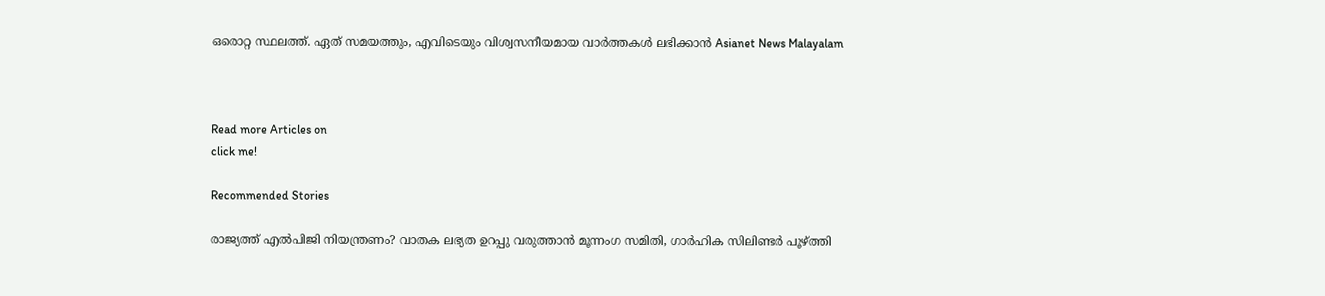ഒരൊറ്റ സ്ഥലത്ത്. ഏത് സമയത്തും, എവിടെയും വിശ്വസനീയമായ വാർത്തകൾ ലഭിക്കാൻ Asianet News Malayalam



Read more Articles on
click me!

Recommended Stories

രാജ്യത്ത് എൽപിജി നിയന്ത്രണം? വാതക ലഭ്യത ഉറപ്പു വരുത്താൻ മൂന്നംഗ സമിതി, ഗാർഹിക സിലിണ്ടർ പൂഴ്ത്തി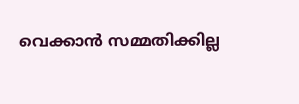വെക്കാൻ സമ്മതിക്കില്ല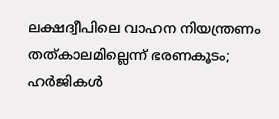ലക്ഷദ്വീപിലെ വാഹന നിയന്ത്രണം തത്കാലമില്ലെന്ന് ഭരണകൂടം; ഹർജികൾ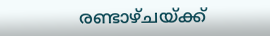രണ്ടാഴ്ചയ്ക്ക്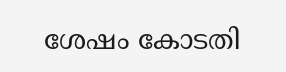ശേഷം കോടതി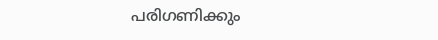പരിഗണിക്കും